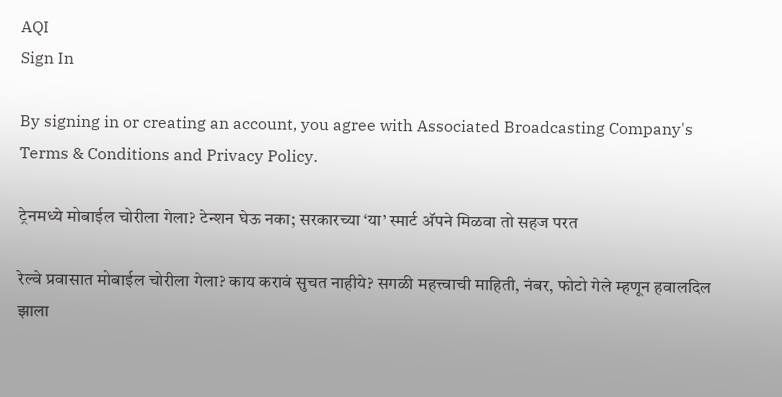AQI
Sign In

By signing in or creating an account, you agree with Associated Broadcasting Company's Terms & Conditions and Privacy Policy.

ट्रेनमध्ये मोबाईल चोरीला गेला? टेन्शन घेऊ नका; सरकारच्या ‘या’ स्मार्ट अ‍ॅपने मिळवा तो सहज परत

रेल्वे प्रवासात मोबाईल चोरीला गेला? काय करावं सुचत नाहीये? सगळी महत्त्वाची माहिती, नंबर, फोटो गेले म्हणून हवालदिल झाला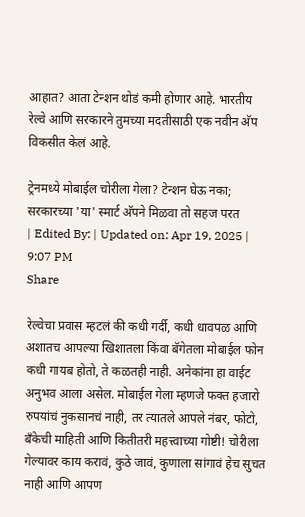आहात? आता टेन्शन थोडं कमी होणार आहे. भारतीय रेल्वे आणि सरकारने तुमच्या मदतीसाठी एक नवीन अ‍ॅप विकसीत केलं आहे.

ट्रेनमध्ये मोबाईल चोरीला गेला? टेन्शन घेऊ नका; सरकारच्या 'या' स्मार्ट अ‍ॅपने मिळवा तो सहज परत
| Edited By: | Updated on: Apr 19, 2025 | 9:07 PM
Share

रेल्वेचा प्रवास म्हटलं की कधी गर्दी, कधी धावपळ आणि अशातच आपल्या खिशातला किंवा बॅगेतला मोबाईल फोन कधी गायब होतो, ते कळतही नाही. अनेकांना हा वाईट अनुभव आला असेल. मोबाईल गेला म्हणजे फक्त हजारो रुपयांचं नुकसानचं नाही, तर त्यातले आपले नंबर, फोटो, बँकेची माहिती आणि कितीतरी महत्त्वाच्या गोष्टी! चोरीला गेल्यावर काय करावं, कुठे जावं, कुणाला सांगावं हेच सुचत नाही आणि आपण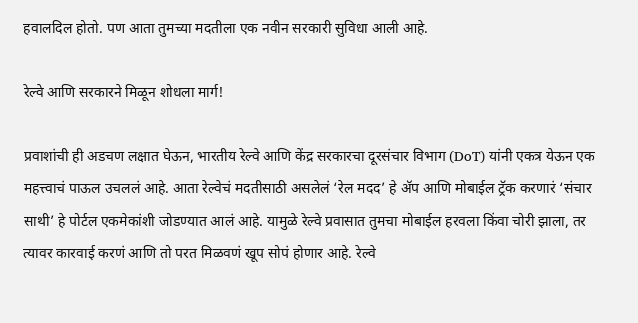हवालदिल होतो. पण आता तुमच्या मदतीला एक नवीन सरकारी सुविधा आली आहे.

रेल्वे आणि सरकारने मिळून शोधला मार्ग!

प्रवाशांची ही अडचण लक्षात घेऊन, भारतीय रेल्वे आणि केंद्र सरकारचा दूरसंचार विभाग (DoT) यांनी एकत्र येऊन एक महत्त्वाचं पाऊल उचललं आहे. आता रेल्वेचं मदतीसाठी असलेलं ‘रेल मदद’ हे ॲप आणि मोबाईल ट्रॅक करणारं ‘संचार साथी’ हे पोर्टल एकमेकांशी जोडण्यात आलं आहे. यामुळे रेल्वे प्रवासात तुमचा मोबाईल हरवला किंवा चोरी झाला, तर त्यावर कारवाई करणं आणि तो परत मिळवणं खूप सोपं होणार आहे. रेल्वे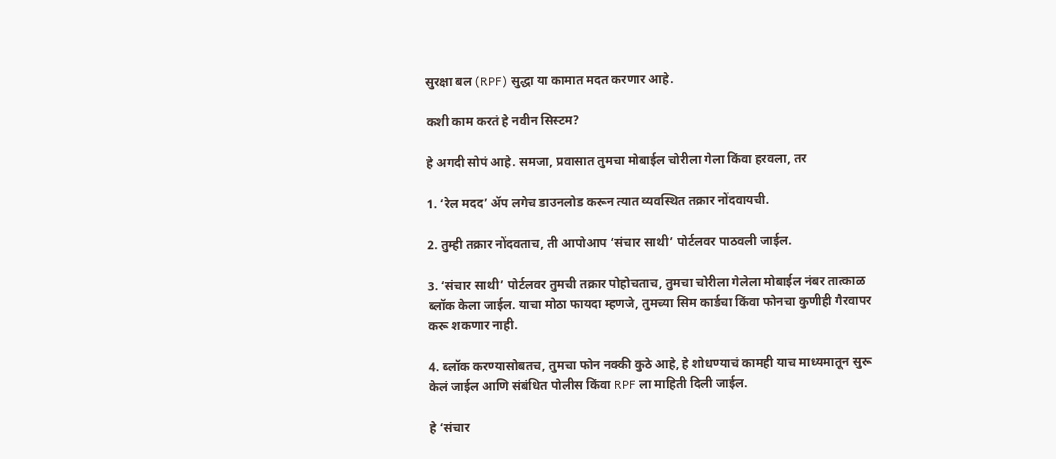सुरक्षा बल (RPF) सुद्धा या कामात मदत करणार आहे.

कशी काम करतं हे नवीन सिस्टम?

हे अगदी सोपं आहे. समजा, प्रवासात तुमचा मोबाईल चोरीला गेला किंवा हरवला, तर

1. ‘रेल मदद’ ॲप लगेच डाउनलोड करून त्यात व्यवस्थित तक्रार नोंदवायची.

2. तुम्ही तक्रार नोंदवताच, ती आपोआप ‘संचार साथी’ पोर्टलवर पाठवली जाईल.

3. ‘संचार साथी’ पोर्टलवर तुमची तक्रार पोहोचताच, तुमचा चोरीला गेलेला मोबाईल नंबर तात्काळ ब्लॉक केला जाईल. याचा मोठा फायदा म्हणजे, तुमच्या सिम कार्डचा किंवा फोनचा कुणीही गैरवापर करू शकणार नाही.

4. ब्लॉक करण्यासोबतच, तुमचा फोन नक्की कुठे आहे, हे शोधण्याचं कामही याच माध्यमातून सुरू केलं जाईल आणि संबंधित पोलीस किंवा RPF ला माहिती दिली जाईल.

हे ‘संचार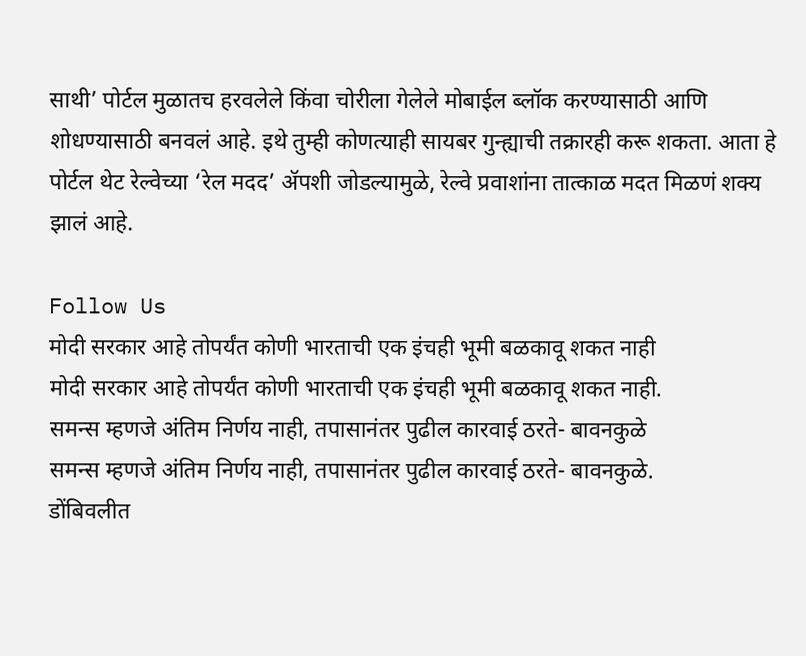साथी’ पोर्टल मुळातच हरवलेले किंवा चोरीला गेलेले मोबाईल ब्लॉक करण्यासाठी आणि शोधण्यासाठी बनवलं आहे. इथे तुम्ही कोणत्याही सायबर गुन्ह्याची तक्रारही करू शकता. आता हे पोर्टल थेट रेल्वेच्या ‘रेल मदद’ ॲपशी जोडल्यामुळे, रेल्वे प्रवाशांना तात्काळ मदत मिळणं शक्य झालं आहे.

Follow Us
मोदी सरकार आहे तोपर्यंत कोणी भारताची एक इंचही भूमी बळकावू शकत नाही
मोदी सरकार आहे तोपर्यंत कोणी भारताची एक इंचही भूमी बळकावू शकत नाही.
समन्स म्हणजे अंतिम निर्णय नाही, तपासानंतर पुढील कारवाई ठरते- बावनकुळे
समन्स म्हणजे अंतिम निर्णय नाही, तपासानंतर पुढील कारवाई ठरते- बावनकुळे.
डोंबिवलीत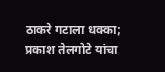ठाकरे गटाला धक्का; प्रकाश तेलगोटे यांचा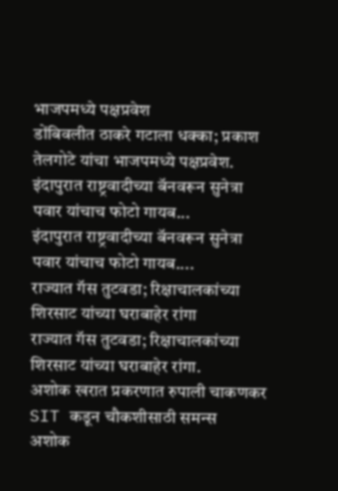भाजपमध्ये पक्षप्रवेश
डोंबिवलीत ठाकरे गटाला धक्का; प्रकाश तेलगोटे यांचा भाजपमध्ये पक्षप्रवेश.
इंदापुरात राष्ट्रवादीच्या बॅनवरून सुनेत्रा पवार यांचाच फोटो गायब...
इंदापुरात राष्ट्रवादीच्या बॅनवरून सुनेत्रा पवार यांचाच फोटो गायब....
राज्यात गॅस तुटवडा; रिक्षाचालकांच्या शिरसाट यांच्या घराबाहेर रांगा
राज्यात गॅस तुटवडा; रिक्षाचालकांच्या शिरसाट यांच्या घराबाहेर रांगा.
अशोक खरात प्रकरणात रुपाली चाकणकर SIT कडून चौकशीसाठी समन्स
अशोक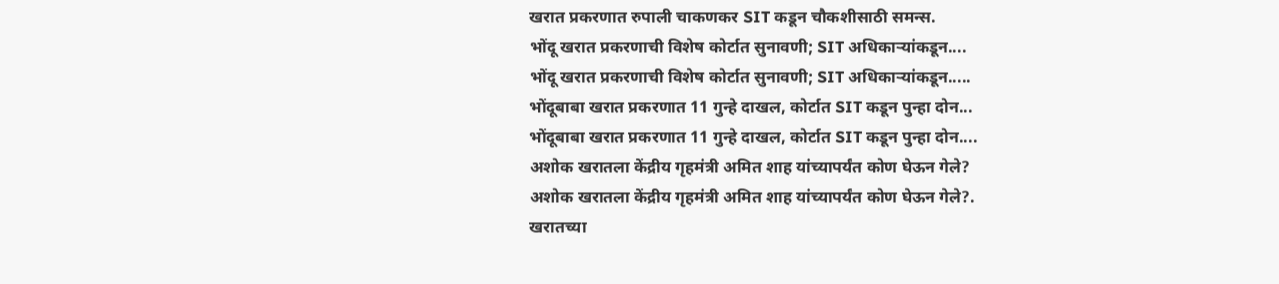खरात प्रकरणात रुपाली चाकणकर SIT कडून चौकशीसाठी समन्स.
भोंदू खरात प्रकरणाची विशेष कोर्टात सुनावणी; SIT अधिकाऱ्यांकडून....
भोंदू खरात प्रकरणाची विशेष कोर्टात सुनावणी; SIT अधिकाऱ्यांकडून.....
भोंदूबाबा खरात प्रकरणात 11 गुन्हे दाखल, कोर्टात SIT कडून पुन्हा दोन...
भोंदूबाबा खरात प्रकरणात 11 गुन्हे दाखल, कोर्टात SIT कडून पुन्हा दोन....
अशोक खरातला केंद्रीय गृहमंत्री अमित शाह यांच्यापर्यंत कोण घेऊन गेले?
अशोक खरातला केंद्रीय गृहमंत्री अमित शाह यांच्यापर्यंत कोण घेऊन गेले?.
खरातच्या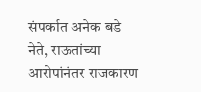संपर्कात अनेक बडे नेते, राऊतांच्या आरोपांनंतर राजकारण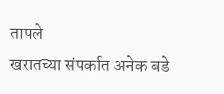तापले
खरातच्या संपर्कात अनेक बडे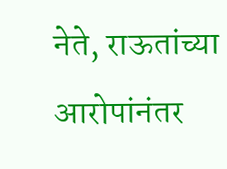नेते, राऊतांच्या आरोपांनंतर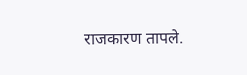राजकारण तापले.